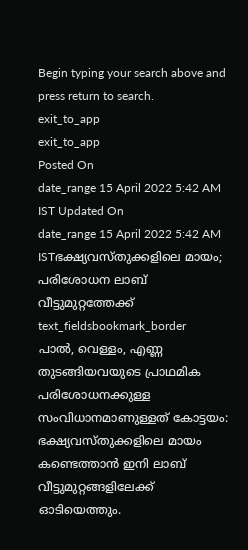Begin typing your search above and press return to search.
exit_to_app
exit_to_app
Posted On
date_range 15 April 2022 5:42 AM IST Updated On
date_range 15 April 2022 5:42 AM ISTഭക്ഷ്യവസ്തുക്കളിലെ മായം; പരിശോധന ലാബ് വീട്ടുമുറ്റത്തേക്ക്
text_fieldsbookmark_border
പാൽ, വെള്ളം, എണ്ണ തുടങ്ങിയവയുടെ പ്രാഥമിക പരിശോധനക്കുള്ള സംവിധാനമാണുള്ളത് കോട്ടയം: ഭക്ഷ്യവസ്തുക്കളിലെ മായം കണ്ടെത്താൻ ഇനി ലാബ് വീട്ടുമുറ്റങ്ങളിലേക്ക് ഓടിയെത്തും.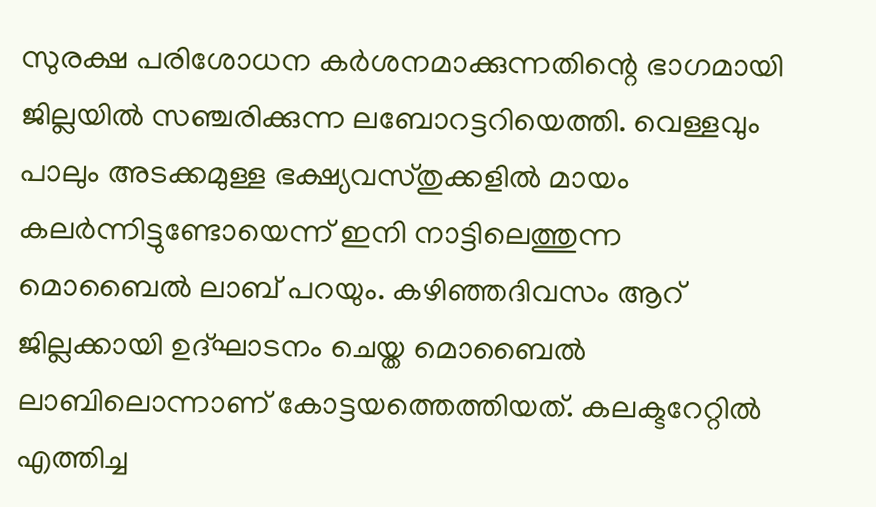സുരക്ഷ പരിശോധന കർശനമാക്കുന്നതിന്റെ ഭാഗമായി ജില്ലയിൽ സഞ്ചരിക്കുന്ന ലബോറട്ടറിയെത്തി. വെള്ളവും പാലും അടക്കമുള്ള ഭക്ഷ്യവസ്തുക്കളിൽ മായം കലർന്നിട്ടുണ്ടോയെന്ന് ഇനി നാട്ടിലെത്തുന്ന മൊബൈൽ ലാബ് പറയും. കഴിഞ്ഞദിവസം ആറ് ജില്ലക്കായി ഉദ്ഘാടനം ചെയ്ത മൊബൈൽ ലാബിലൊന്നാണ് കോട്ടയത്തെത്തിയത്. കലക്ടറേറ്റിൽ എത്തിച്ച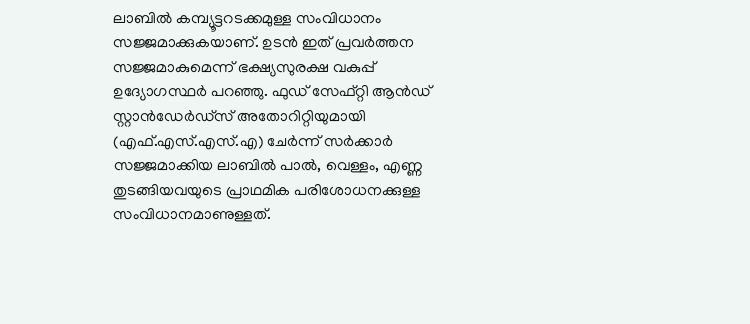ലാബിൽ കമ്പ്യൂട്ടറടക്കമുള്ള സംവിധാനം സജ്ജമാക്കുകയാണ്. ഉടൻ ഇത് പ്രവർത്തന സജ്ജമാകുമെന്ന് ഭക്ഷ്യസുരക്ഷ വകുപ്പ് ഉദ്യോഗസ്ഥർ പറഞ്ഞു. ഫുഡ് സേഫ്റ്റി ആൻഡ് സ്റ്റാൻഡേർഡ്സ് അതോറിറ്റിയുമായി (എഫ്.എസ്.എസ്.എ) ചേർന്ന് സർക്കാർ സജ്ജമാക്കിയ ലാബിൽ പാൽ, വെള്ളം, എണ്ണ തുടങ്ങിയവയുടെ പ്രാഥമിക പരിശോധനക്കുള്ള സംവിധാനമാണുള്ളത്.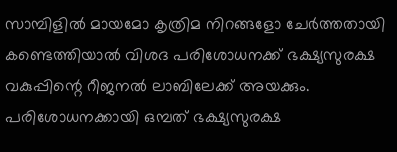സാമ്പിളിൽ മായമോ കൃത്രിമ നിറങ്ങളോ ചേർത്തതായി കണ്ടെത്തിയാൽ വിശദ പരിശോധനക്ക് ഭക്ഷ്യസുരക്ഷ വകുപ്പിന്റെ റീജനൽ ലാബിലേക്ക് അയക്കും. പരിശോധനക്കായി ഒമ്പത് ഭക്ഷ്യസുരക്ഷ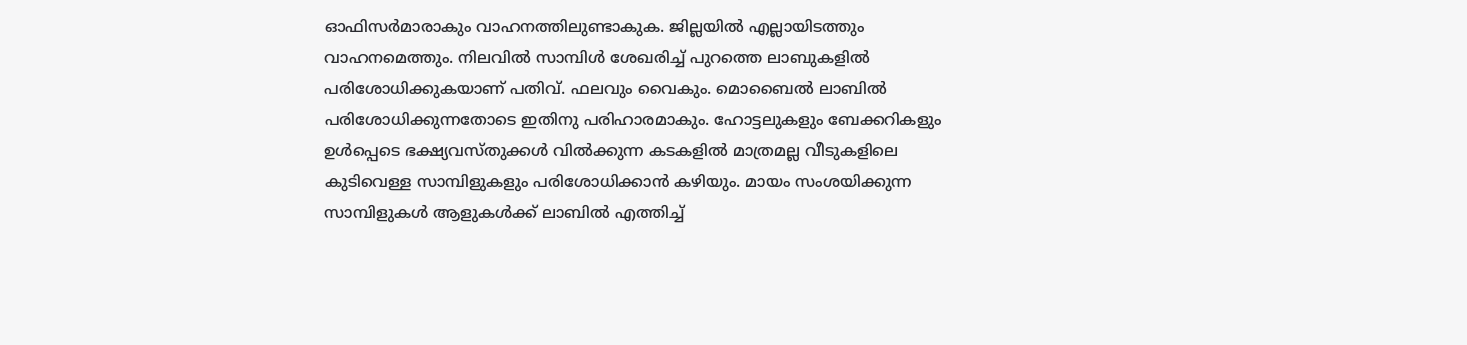ഓഫിസർമാരാകും വാഹനത്തിലുണ്ടാകുക. ജില്ലയിൽ എല്ലായിടത്തും വാഹനമെത്തും. നിലവിൽ സാമ്പിൾ ശേഖരിച്ച് പുറത്തെ ലാബുകളിൽ പരിശോധിക്കുകയാണ് പതിവ്. ഫലവും വൈകും. മൊബൈൽ ലാബിൽ പരിശോധിക്കുന്നതോടെ ഇതിനു പരിഹാരമാകും. ഹോട്ടലുകളും ബേക്കറികളും ഉൾപ്പെടെ ഭക്ഷ്യവസ്തുക്കൾ വിൽക്കുന്ന കടകളിൽ മാത്രമല്ല വീടുകളിലെ കുടിവെള്ള സാമ്പിളുകളും പരിശോധിക്കാൻ കഴിയും. മായം സംശയിക്കുന്ന സാമ്പിളുകൾ ആളുകൾക്ക് ലാബിൽ എത്തിച്ച്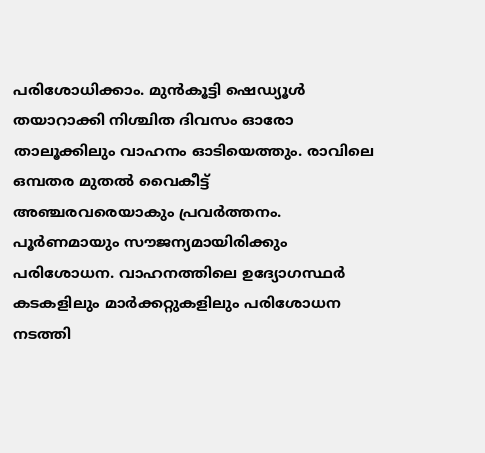പരിശോധിക്കാം. മുൻകൂട്ടി ഷെഡ്യൂൾ തയാറാക്കി നിശ്ചിത ദിവസം ഓരോ താലൂക്കിലും വാഹനം ഓടിയെത്തും. രാവിലെ ഒമ്പതര മുതൽ വൈകീട്ട് അഞ്ചരവരെയാകും പ്രവർത്തനം. പൂർണമായും സൗജന്യമായിരിക്കും പരിശോധന. വാഹനത്തിലെ ഉദ്യോഗസ്ഥർ കടകളിലും മാർക്കറ്റുകളിലും പരിശോധന നടത്തി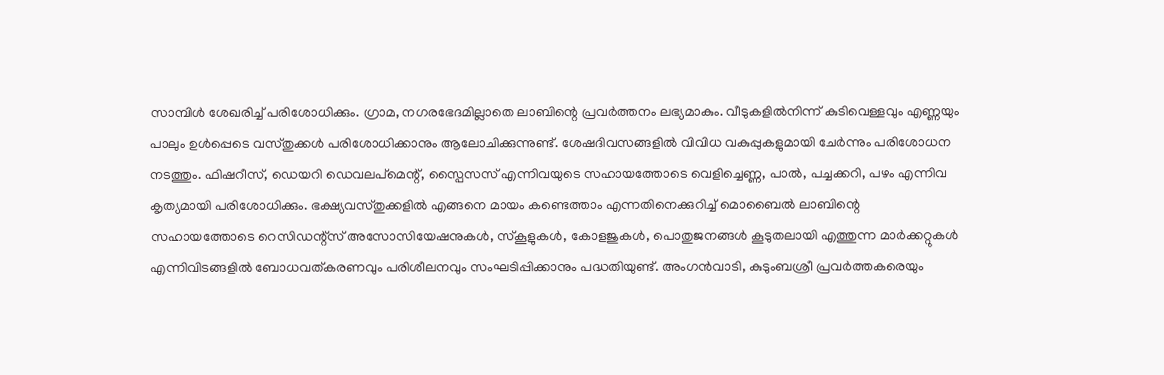സാമ്പിൾ ശേഖരിച്ച് പരിശോധിക്കും. ഗ്രാമ, നഗരഭേദമില്ലാതെ ലാബിന്റെ പ്രവർത്തനം ലഭ്യമാകും. വീടുകളിൽനിന്ന് കുടിവെള്ളവും എണ്ണയും പാലും ഉൾപ്പെടെ വസ്തുക്കൾ പരിശോധിക്കാനും ആലോചിക്കുന്നുണ്ട്. ശേഷദിവസങ്ങളിൽ വിവിധ വകുപ്പുകളുമായി ചേർന്നും പരിശോധന നടത്തും. ഫിഷറീസ്, ഡെയറി ഡെവലപ്മെന്റ്, സ്പൈസസ് എന്നിവയുടെ സഹായത്തോടെ വെളിച്ചെണ്ണ, പാൽ, പച്ചക്കറി, പഴം എന്നിവ കൃത്യമായി പരിശോധിക്കും. ഭക്ഷ്യവസ്തുക്കളിൽ എങ്ങനെ മായം കണ്ടെത്താം എന്നതിനെക്കുറിച്ച് മൊബൈൽ ലാബിന്റെ സഹായത്തോടെ റെസിഡന്റ്സ് അസോസിയേഷനുകൾ, സ്കൂളുകൾ, കോളജുകൾ, പൊതുജനങ്ങൾ കൂടുതലായി എത്തുന്ന മാർക്കറ്റുകൾ എന്നിവിടങ്ങളിൽ ബോധവത്കരണവും പരിശീലനവും സംഘടിപ്പിക്കാനും പദ്ധതിയുണ്ട്. അംഗൻവാടി, കുടുംബശ്രീ പ്രവർത്തകരെയും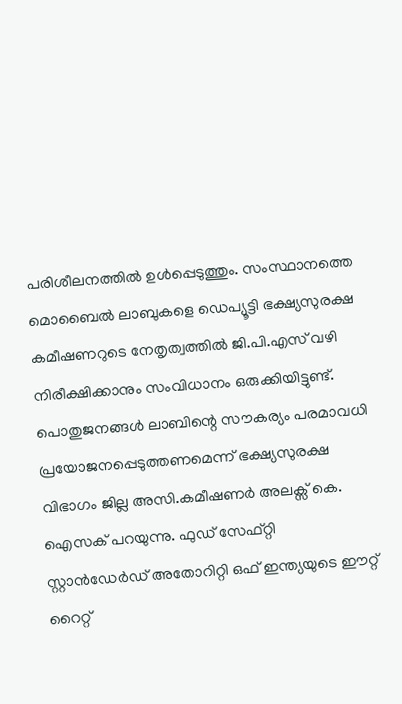പരിശീലനത്തിൽ ഉൾപ്പെടുത്തും. സംസ്ഥാനത്തെ മൊബൈൽ ലാബുകളെ ഡെപ്യൂട്ടി ഭക്ഷ്യസുരക്ഷ കമീഷണറുടെ നേതൃത്വത്തിൽ ജി.പി.എസ് വഴി നിരീക്ഷിക്കാനും സംവിധാനം ഒരുക്കിയിട്ടുണ്ട്. പൊതുജനങ്ങൾ ലാബിന്റെ സൗകര്യം പരമാവധി പ്രയോജനപ്പെടുത്തണമെന്ന് ഭക്ഷ്യസുരക്ഷ വിഭാഗം ജില്ല അസി.കമീഷണർ അലക്സ് കെ. ഐസക് പറയുന്നു. ഫുഡ് സേഫ്റ്റി സ്റ്റാൻഡേർഡ് അതോറിറ്റി ഒഫ് ഇന്ത്യയുടെ ഈറ്റ് റൈറ്റ്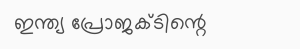ഇന്ത്യ പ്രോജക്ടിന്റെ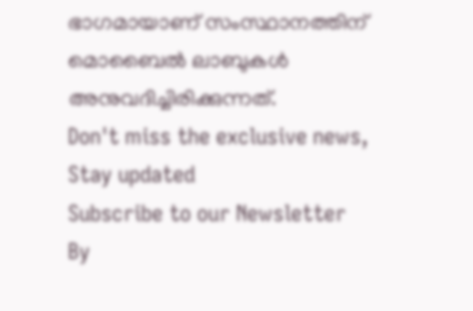ഭാഗമായാണ് സംസ്ഥാനത്തിന് മൊബൈൽ ലാബുകൾ അനുവദിച്ചിരിക്കുന്നത്.
Don't miss the exclusive news, Stay updated
Subscribe to our Newsletter
By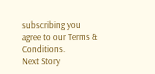subscribing you agree to our Terms & Conditions.
Next Story